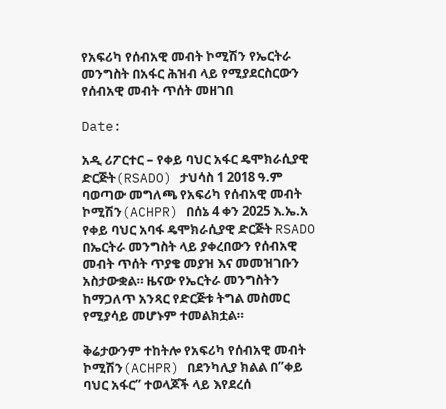የአፍሪካ የሰብአዊ መብት ኮሚሽን የኤርትራ መንግስት በአፋር ሕዝብ ላይ የሚያደርስርውን የሰብአዊ መብት ጥሰት መዘገበ

Date:

አዲ ሪፖርተር – የቀይ ባህር አፋር ዴሞክራሲያዊ ድርጅት(RSADO) ታህሳስ 1 2018 ዓ.ም ባወጣው መግለጫ የአፍሪካ የሰብአዊ መብት ኮሚሽን(ACHPR) በሰኔ 4 ቀን 2025 እ.ኤ.አ የቀይ ባህር አባፋ ዴሞክራሲያዊ ድርጅት RSADO በኤርትራ መንግስት ላይ ያቀረበውን የሰብአዊ መብት ጥሰት ጥያቄ መያዝ እና መመዝገቡን አስታውቋል። ዜናው የኤርትራ መንግስትን ከማጋለጥ አንጻር የድርጅቱ ትግል መስመር የሚያሳይ መሆኑም ተመልክቷል።

ቅሬታውንም ተከትሎ የአፍሪካ የሰብአዊ መብት ኮሚሽን(ACHPR) በደንካሊያ ክልል በ”ቀይ ባህር አፋር” ተወላጆች ላይ እየደረሰ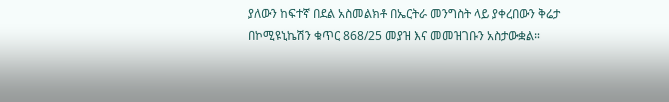ያለውን ከፍተኛ በደል አስመልክቶ በኤርትራ መንግስት ላይ ያቀረበውን ቅሬታ በኮሚዩኒኬሽን ቁጥር 868/25 መያዝ እና መመዝገቡን አስታውቋል።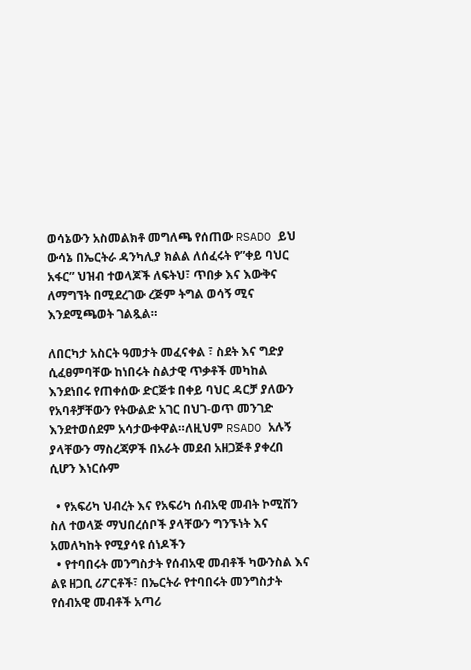ወሳኔውን አስመልክቶ መግለጫ የሰጠው RSADO ይህ ውሳኔ በኤርትራ ዳንካሊያ ክልል ለሰፈሩት የ”ቀይ ባህር አፋር” ህዝብ ተወላጆች ለፍትህ፣ ጥበቃ እና እውቅና ለማግኘት በሚደረገው ረጅም ትግል ወሳኝ ሚና እንደሚጫወት ገልጿል።

ለበርካታ አስርት ዓመታት መፈናቀል ፣ ስደት እና ግድያ ሲፈፀምባቸው ከነበሩት ስልታዊ ጥቃቶች መካከል እንደነበሩ የጠቀሰው ድርጅቱ በቀይ ባህር ዳርቻ ያለውን የአባቶቻቸውን የትውልድ አገር በህገ-ወጥ መንገድ እንደተወሰደም አሳታውቀዋል።ለዚህም RSADO አሉኝ ያላቸውን ማስረጃዎች በአራት መደብ አዘጋጅቶ ያቀረበ ሲሆን እነርሱም

  • የአፍሪካ ህብረት እና የአፍሪካ ሰብአዊ መብት ኮሚሽን ስለ ተወላጅ ማህበረሰቦች ያላቸውን ግንኙነት እና አመለካከት የሚያሳዩ ሰነዶችን
  • የተባበሩት መንግስታት የሰብአዊ መብቶች ካውንስል እና ልዩ ዘጋቢ ሪፖርቶች፣ በኤርትራ የተባበሩት መንግስታት የሰብአዊ መብቶች አጣሪ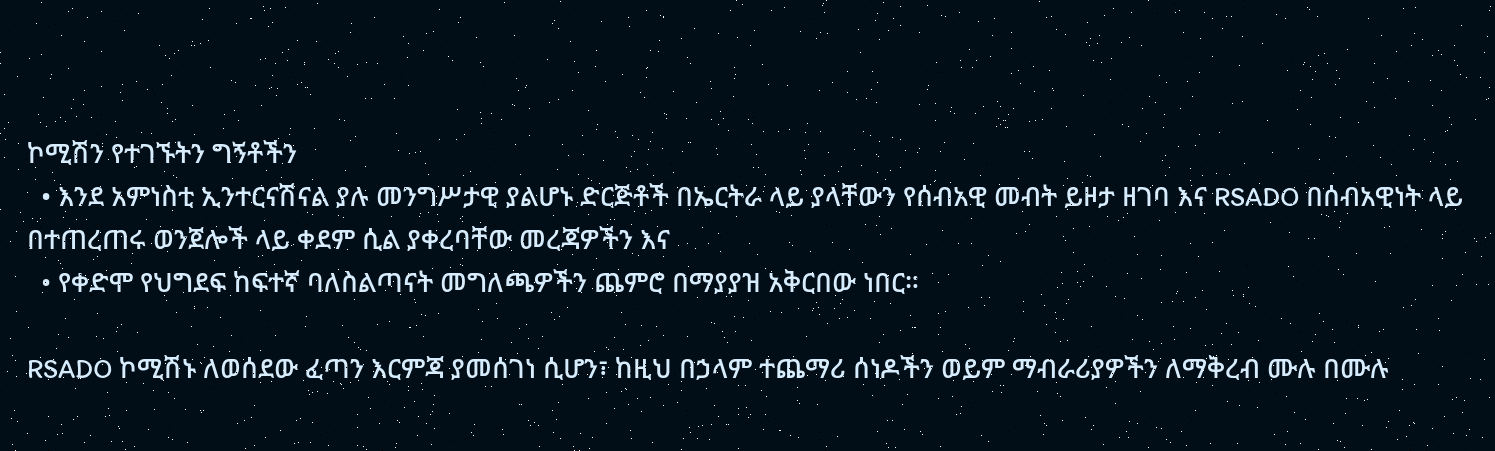ኮሚሽን የተገኙትን ግኝቶችን
  • እንደ አምነስቲ ኢንተርናሽናል ያሉ መንግሥታዊ ያልሆኑ ድርጅቶች በኤርትራ ላይ ያላቸውን የሰብአዊ መብት ይዞታ ዘገባ እና RSADO በሰብአዊነት ላይ በተጠረጠሩ ወንጀሎች ላይ ቀደም ሲል ያቀረባቸው መረጃዎችን እና
  • የቀድሞ የህግደፍ ከፍተኛ ባለስልጣናት መግለጫዎችን ጨምሮ በማያያዝ አቅርበው ነበር።

RSADO ኮሚሽኑ ለወሰደው ፈጣን እርምጃ ያመሰገነ ሲሆን፣ ከዚህ በኃላም ተጨማሪ ሰነዶችን ወይም ማብራሪያዎችን ለማቅረብ ሙሉ በሙሉ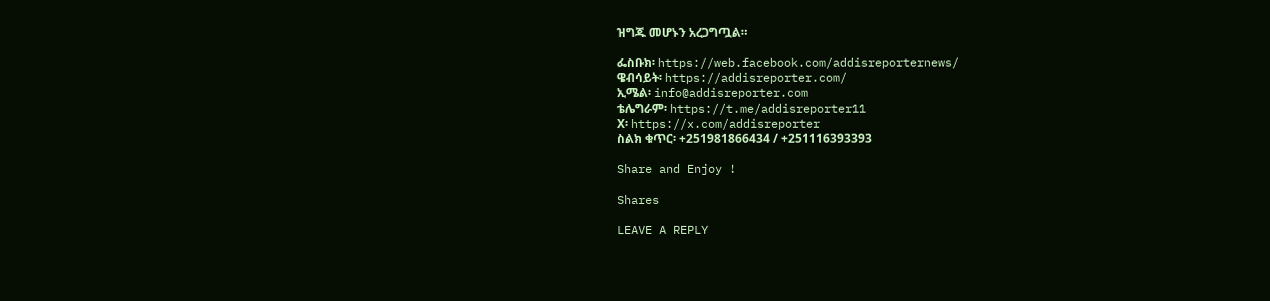ዝግጁ መሆኑን አረጋግጧል።

ፌስቡክ፡ https://web.facebook.com/addisreporternews/
ዌብሳይት፡ https://addisreporter.com/
ኢሜል፡ info@addisreporter.com
ቴሌግራም፡ https://t.me/addisreporter11
X፡ https://x.com/addisreporter
ስልክ ቁጥር፡ +251981866434 / +251116393393

Share and Enjoy !

Shares

LEAVE A REPLY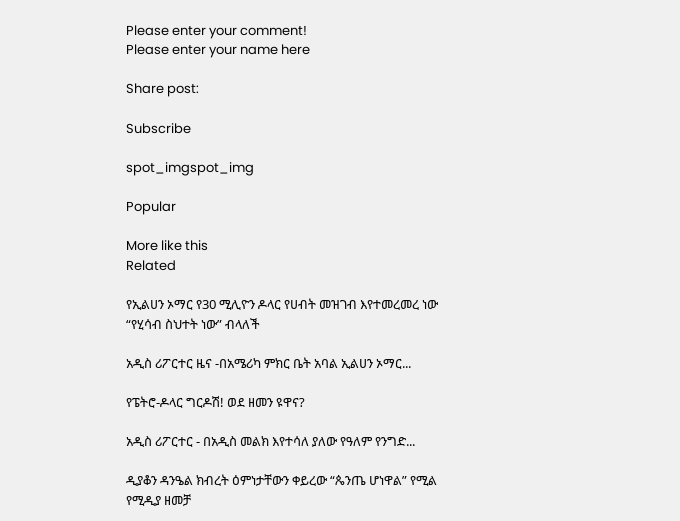Please enter your comment!
Please enter your name here

Share post:

Subscribe

spot_imgspot_img

Popular

More like this
Related

የኢልሀን ኦማር የ30 ሚሊዮን ዶላር የሀብት መዝገብ እየተመረመረ ነው “የሂሳብ ስህተት ነው” ብላለች

አዲስ ሪፖርተር ዜና -በአሜሪካ ምክር ቤት አባል ኢልሀን ኦማር...

የፔትሮ-ዶላር ግርዶሽ! ወደ ዘመን ዩዋና?

አዲስ ሪፖርተር - በአዲስ መልክ እየተሳለ ያለው የዓለም የንግድ...

ዲያቆን ዳንዔል ክብረት ዕምነታቸውን ቀይረው “ጴንጤ ሆነዋል” የሚል የሚዲያ ዘመቻ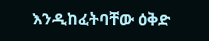እንዲከፈትባቸው ዕቅድ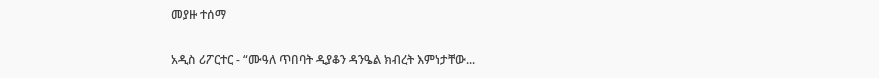መያዙ ተሰማ

አዲስ ሪፖርተር - “ሙዓለ ጥበባት ዲያቆን ዳንዔል ክብረት እምነታቸው...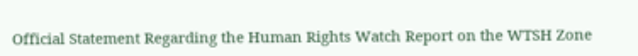Official Statement Regarding the Human Rights Watch Report on the WTSH Zone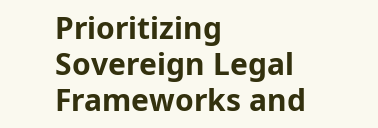Prioritizing Sovereign Legal Frameworks and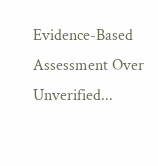Evidence-Based Assessment Over Unverified...